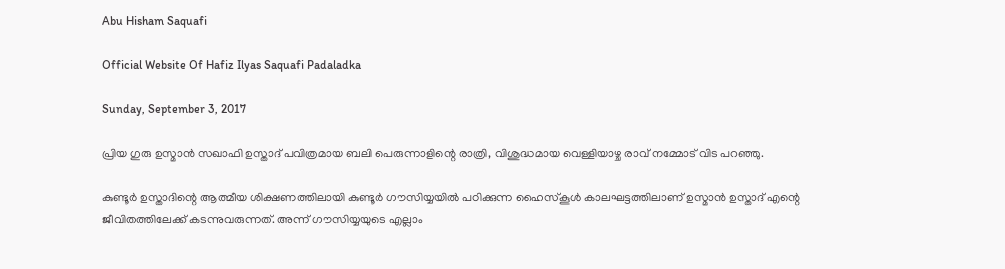Abu Hisham Saquafi

Official Website Of Hafiz Ilyas Saquafi Padaladka

Sunday, September 3, 2017

പ്രിയ ഗുരു ഉസ്മാൻ സഖാഫി ഉസ്താദ് പവിത്രമായ ബലി പെരുന്നാളിന്റെ രാത്രി, വിശുദ്ധമായ വെള്ളിയാഴ്ച രാവ് നമ്മോട് വിട പറഞ്ഞു.

കുണ്ടൂർ ഉസ്താദിന്റെ ആത്മീയ ശിക്ഷണത്തിലായി കുണ്ടൂർ ഗൗസിയ്യയിൽ പഠിക്കുന്ന ഹൈസ്കൂൾ കാലഘട്ടത്തിലാണ് ഉസ്മാൻ ഉസ്താദ് എന്റെ ജീവിതത്തിലേക്ക് കടന്നുവരുന്നത്. അന്ന് ഗൗസിയ്യയുടെ എല്ലാം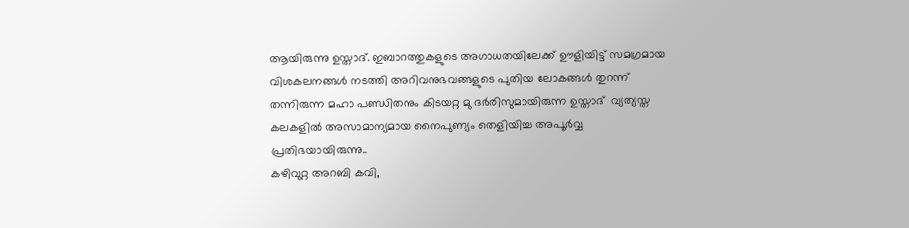ആയിരുന്നു ഉസ്താദ്. ഇബാറത്തുകളുടെ അഗാധതയിലേക്ക് ഊളിയിട്ട് സമഗ്രമായ വിശകലനങ്ങൾ നടത്തി അറിവനുഭവങ്ങളുടെ പുതിയ ലോകങ്ങൾ തുറന്ന് തന്നിരുന്ന മഹാ പണ്ഡിതനും കിടയറ്റ മു ദർരിസുമായിരുന്ന ഉസ്താദ്  വ്യത്യസ്ത കലകളിൽ അസാമാന്യമായ നൈപുണ്യം തെളിയിച്ച അപൂർവ്വ  പ്രതിഭയായിരുന്നു..
കഴിവുറ്റ അറബി കവി,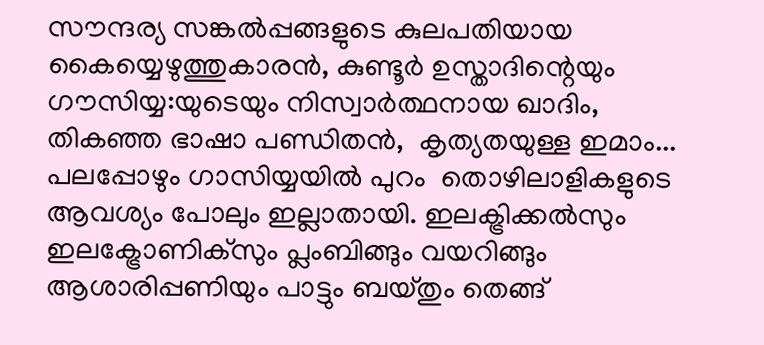സൗന്ദര്യ സങ്കൽപ്പങ്ങളുടെ കുലപതിയായ കൈയ്യെഴുത്തുകാരൻ, കുണ്ടൂർ ഉസ്താദിന്റെയും  ഗൗസിയ്യ:യുടെയും നിസ്വാർത്ഥനായ ഖാദിം, തികഞ്ഞ ഭാഷാ പണ്ഡിതൻ,  കൃത്യതയുള്ള ഇമാം...
പലപ്പോഴും ഗാസിയ്യയിൽ പുറം  തൊഴിലാളികളുടെ ആവശ്യം പോലും ഇല്ലാതായി. ഇലക്ട്രിക്കൽസും ഇലക്ട്രോണിക്സും പ്ലംബിങ്ങും വയറിങ്ങും ആശാരിപ്പണിയും പാട്ടും ബയ്തും തെങ്ങ്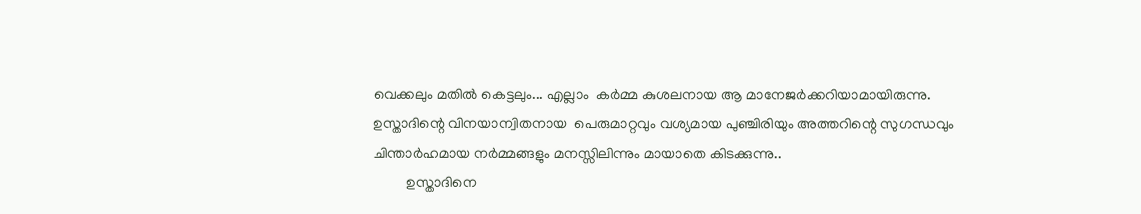വെക്കലും മതിൽ കെട്ടലും... എല്ലാം  കർമ്മ കുശലനായ ആ മാനേജർക്കറിയാമായിരുന്നു.
ഉസ്താദിന്റെ വിനയാന്വിതനായ  പെരുമാറ്റവും വശ്യമായ പുഞ്ചിരിയും അത്തറിന്റെ സുഗന്ധവും  ചിന്താർഹമായ നർമ്മങ്ങളും മനസ്സിലിന്നും മായാതെ കിടക്കുന്നു..
         ഉസ്താദിനെ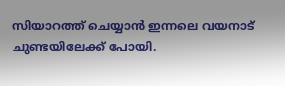സിയാറത്ത് ചെയ്യാൻ ഇന്നലെ വയനാട് ചുണ്ടയിലേക്ക് പോയി.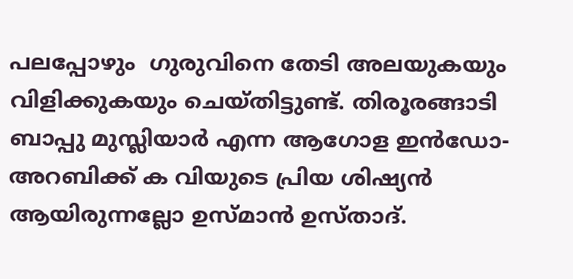പലപ്പോഴും  ഗുരുവിനെ തേടി അലയുകയും വിളിക്കുകയും ചെയ്തിട്ടുണ്ട്. തിരൂരങ്ങാടി ബാപ്പു മുസ്ലിയാർ എന്ന ആഗോള ഇൻഡോ-അറബിക്ക് ക വിയുടെ പ്രിയ ശിഷ്യൻ ആയിരുന്നല്ലോ ഉസ്മാൻ ഉസ്താദ്.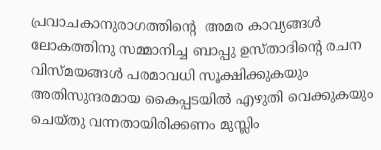പ്രവാചകാനുരാഗത്തിന്റെ  അമര കാവ്യങ്ങൾ ലോകത്തിനു സമ്മാനിച്ച ബാപ്പു ഉസ്താദിന്റെ രചന വിസ്മയങ്ങൾ പരമാവധി സൂക്ഷിക്കുകയും അതിസുന്ദരമായ കൈപ്പടയിൽ എഴുതി വെക്കുകയും ചെയ്തു വന്നതായിരിക്കണം മുസ്ലിം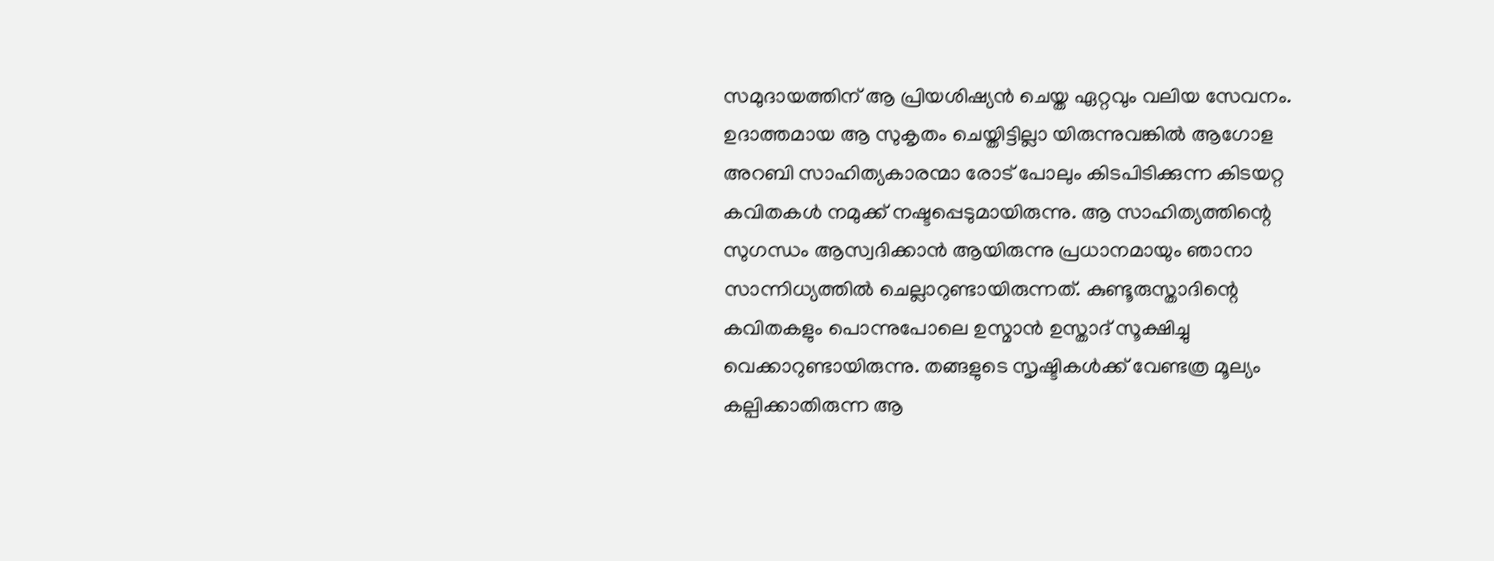സമുദായത്തിന് ആ പ്രിയശിഷ്യൻ ചെയ്ത ഏറ്റവും വലിയ സേവനം. ഉദാത്തമായ ആ സുകൃതം ചെയ്തിട്ടില്ലാ യിരുന്നുവങ്കിൽ ആഗോള അറബി സാഹിത്യകാരന്മാ രോട് പോലും കിടപിടിക്കുന്ന കിടയറ്റ കവിതകൾ നമുക്ക് നഷ്ടപ്പെടുമായിരുന്നു. ആ സാഹിത്യത്തിന്റെ സുഗന്ധം ആസ്വദിക്കാൻ ആയിരുന്നു പ്രധാനമായും ഞാനാ സാന്നിധ്യത്തിൽ ചെല്ലാറുണ്ടായിരുന്നത്. കുണ്ടൂരുസ്താദിന്റെ കവിതകളും പൊന്നുപോലെ ഉസ്മാൻ ഉസ്താദ് സൂക്ഷിച്ചു വെക്കാറുണ്ടായിരുന്നു. തങ്ങളുടെ സൃഷ്ടികൾക്ക് വേണ്ടത്ര മൂല്യം കല്പിക്കാതിരുന്ന ആ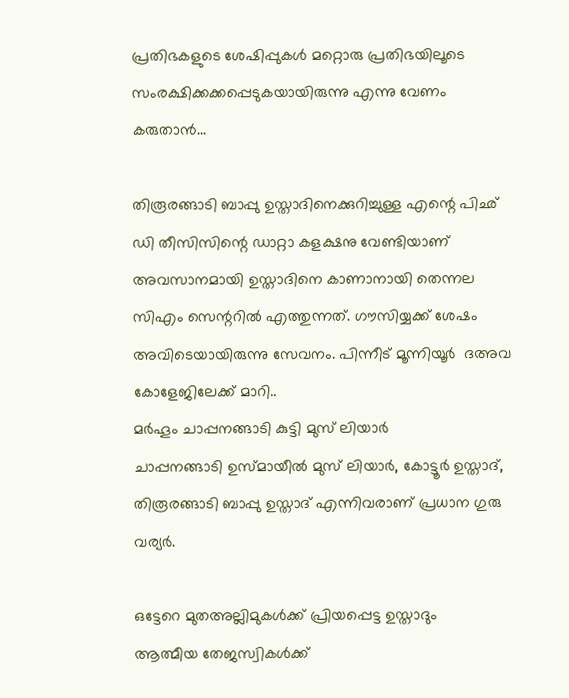പ്രതിഭകളുടെ ശേഷിപ്പുകൾ മറ്റൊരു പ്രതിഭയിലൂടെ സംരക്ഷിക്കക്കപ്പെടുകയായിരുന്നു എന്നു വേണം കരുതാൻ...

തിരൂരങ്ങാടി ബാപ്പു ഉസ്താദിനെക്കുറിച്ചുള്ള എന്റെ പിഛ് ഡി തീസിസിന്റെ ഡാറ്റാ കളക്ഷനു വേണ്ടിയാണ് അവസാനമായി ഉസ്താദിനെ കാണാനായി തെന്നല സിഎം സെന്ററിൽ എത്തുന്നത്. ഗൗസിയ്യക്ക് ശേഷം അവിടെയായിരുന്നു സേവനം. പിന്നീട് മൂന്നിയൂർ  ദഅവ കോളേജിലേക്ക് മാറി..
മർഹൂം ചാപ്പനങ്ങാടി കുട്ടി മുസ് ലിയാർ
ചാപ്പനങ്ങാടി ഉസ്മായീൽ മുസ് ലിയാർ, കോട്ടൂർ ഉസ്താദ്,  തിരൂരങ്ങാടി ബാപ്പു ഉസ്താദ് എന്നിവരാണ് പ്രധാന ഗുരു വര്യർ.

ഒട്ടേറെ മുതഅല്ലിമുകൾക്ക് പ്രിയപ്പെട്ട ഉസ്താദും
ആത്മീയ തേജസ്വികൾക്ക്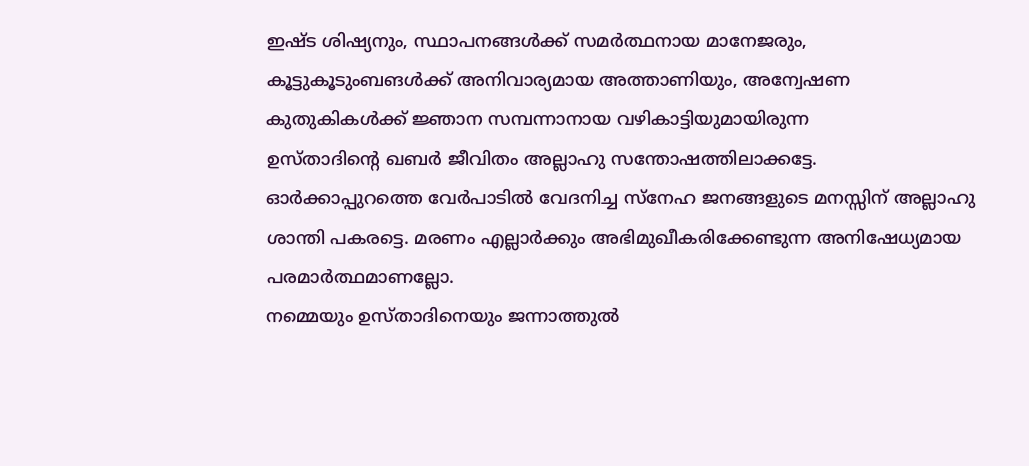ഇഷ്ട ശിഷ്യനും, സ്ഥാപനങ്ങൾക്ക് സമർത്ഥനായ മാനേജരും,  കൂട്ടുകൂടുംബങൾക്ക് അനിവാര്യമായ അത്താണിയും, അന്വേഷണ കുതുകികൾക്ക് ജ്ഞാന സമ്പന്നാനായ വഴികാട്ടിയുമായിരുന്ന
ഉസ്താദിന്റെ ഖബർ ജീവിതം അല്ലാഹു സന്തോഷത്തിലാക്കട്ടേ.    ഓർക്കാപ്പുറത്തെ വേർപാടിൽ വേദനിച്ച സ്നേഹ ജനങ്ങളുടെ മനസ്സിന് അല്ലാഹു ശാന്തി പകരട്ടെ. മരണം എല്ലാർക്കും അഭിമുഖീകരിക്കേണ്ടുന്ന അനിഷേധ്യമായ പരമാർത്ഥമാണല്ലോ.
നമ്മെയും ഉസ്താദിനെയും ജന്നാത്തുൽ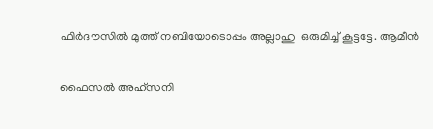ഫിർദൗസിൽ മുത്ത് നബിയോടൊപ്പം അല്ലാഹു  ഒരുമിച്ച് കൂട്ടട്ടേ. ആമീൻ

ഫൈസൽ അഹ്സനി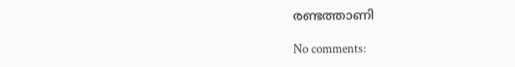രണ്ടത്താണി

No comments: